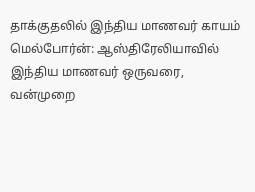தாக்குதலில் இந்திய மாணவர் காயம்
மெல்போர்ன்: ஆஸ்திரேலியாவில் இந்திய மாணவர் ஒருவரை, வன்முறை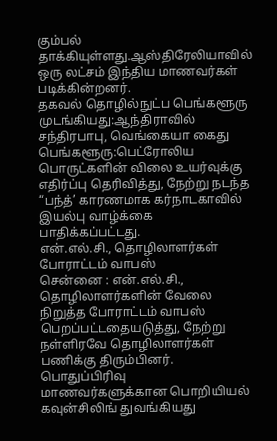கும்பல் தாக்கியுள்ளது.ஆஸ்திரேலியாவில் ஒரு லட்சம் இந்திய மாணவர்கள் படிக்கின்றனர்.
தகவல் தொழில்நுட்ப பெங்களூரு முடங்கியது:ஆந்திராவில் சந்திரபாபு, வெங்கையா கைது
பெங்களூரு:பெட்ரோலிய பொருட்களின் விலை உயர்வுக்கு எதிர்ப்பு தெரிவித்து, நேற்று நடந்த “பந்த்’ காரணமாக கர்நாடகாவில் இயல்பு வாழ்க்கை பாதிக்கப்பட்டது.
என்.எல்.சி., தொழிலாளர்கள் போராட்டம் வாபஸ்
சென்னை : என்.எல்.சி., தொழிலாளர்களின் வேலை நிறுத்த போராட்டம் வாபஸ் பெறப்பட்டதையடுத்து, நேற்று நள்ளிரவே தொழிலாளர்கள் பணிக்கு திரும்பினர்.
பொதுப்பிரிவு மாணவர்களுக்கான பொறியியல் கவுன்சிலிங் துவங்கியது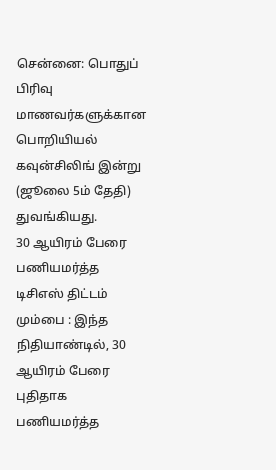சென்னை: பொதுப் பிரிவு மாணவர்களுக்கான பொறியியல் கவுன்சிலிங் இன்று (ஜூலை 5ம் தேதி) துவங்கியது.
30 ஆயிரம் பேரை பணியமர்த்த டிசிஎஸ் திட்டம்
மும்பை : இந்த நிதியாண்டில், 30 ஆயிரம் பேரை புதிதாக பணியமர்த்த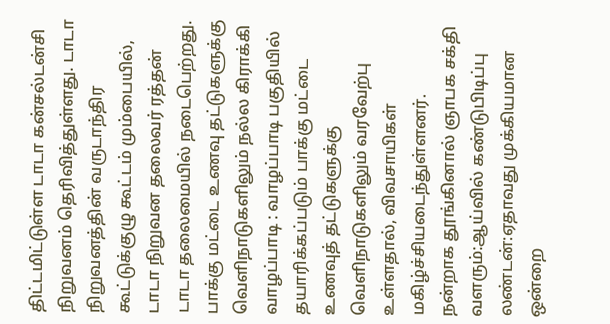திட்டமிட்டுள்ள டாடா கன்சல்டன்சி நிறுவனம் தெரிவித்துள்ளது. டாடா நிறுவனத்தின் வருடாந்திர கூட்டுக்குழு கூட்டம் மும்பையில், டாடா நிறுவன தலைவர் ரத்தன் டாடா தலைமையில் நடைபெற்றது.
பாக்கு மட்டை உணவு தட்டுகளுக்கு வெளிநாடுகளிலும் நல்ல கிராக்கி
வாழப்பாடி : வாழப்பாடி பகுதியில் தயாரிக்கப்படும் பாக்கு மட்டை உணவுத் தட்டுகளுக்கு வெளிநாடுகளிலும் வரவேற்பு உள்ளதால், விவசாயிகள் மகிழ்ச்சியடைந்துள்ளனர்.
நன்றாக தூங்கினால் ஞாபக சக்தி வளரும்:ஆய்வில் கண்டுபிடிப்பு
லண்டன்:ஏதாவது முக்கியமான ஒன்றை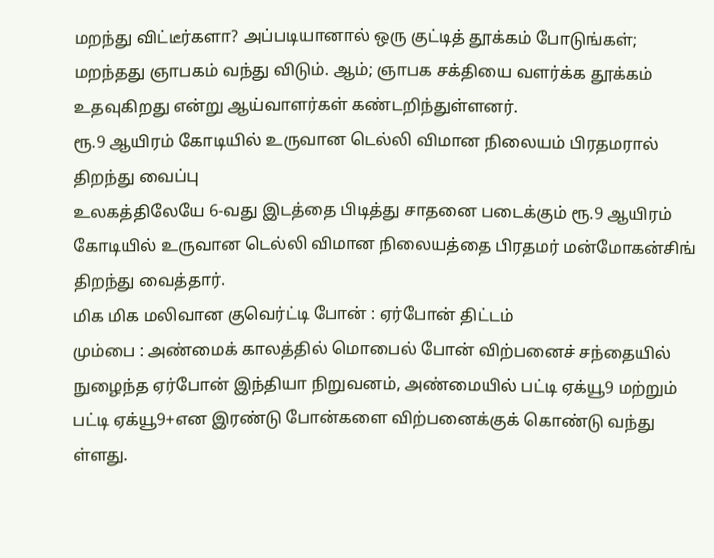மறந்து விட்டீர்களா? அப்படியானால் ஒரு குட்டித் தூக்கம் போடுங்கள்; மறந்தது ஞாபகம் வந்து விடும். ஆம்; ஞாபக சக்தியை வளர்க்க தூக்கம் உதவுகிறது என்று ஆய்வாளர்கள் கண்டறிந்துள்ளனர்.
ரூ.9 ஆயிரம் கோடியில் உருவான டெல்லி விமான நிலையம் பிரதமரால் திறந்து வைப்பு
உலகத்திலேயே 6-வது இடத்தை பிடித்து சாதனை படைக்கும் ரூ.9 ஆயிரம் கோடியில் உருவான டெல்லி விமான நிலையத்தை பிரதமர் மன்மோகன்சிங் திறந்து வைத்தார்.
மிக மிக மலிவான குவெர்ட்டி போன் : ஏர்போன் திட்டம்
மும்பை : அண்மைக் காலத்தில் மொபைல் போன் விற்பனைச் சந்தையில் நுழைந்த ஏர்போன் இந்தியா நிறுவனம், அண்மையில் பட்டி ஏக்யூ9 மற்றும் பட்டி ஏக்யூ9+என இரண்டு போன்களை விற்பனைக்குக் கொண்டு வந்து ள்ளது.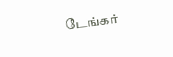டேங்கர்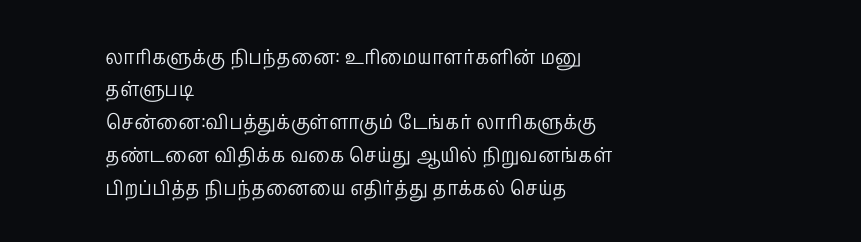லாரிகளுக்கு நிபந்தனை: உரிமையாளர்களின் மனு தள்ளுபடி
சென்னை:விபத்துக்குள்ளாகும் டேங்கர் லாரிகளுக்கு தண்டனை விதிக்க வகை செய்து ஆயில் நிறுவனங்கள் பிறப்பித்த நிபந்தனையை எதிர்த்து தாக்கல் செய்த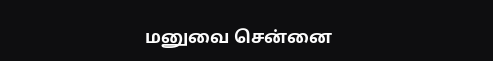மனுவை சென்னை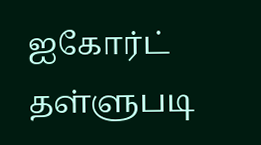ஐகோர்ட் தள்ளுபடி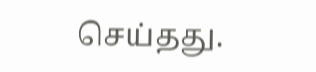செய்தது.